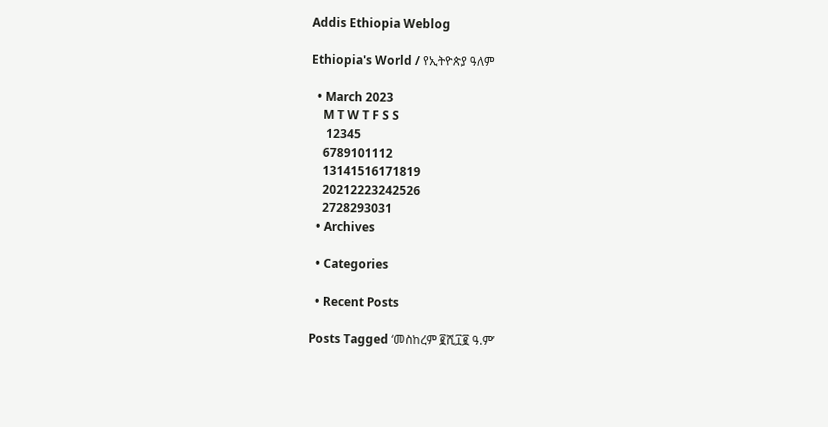Addis Ethiopia Weblog

Ethiopia's World / የኢትዮጵያ ዓለም

  • March 2023
    M T W T F S S
     12345
    6789101112
    13141516171819
    20212223242526
    2728293031
  • Archives

  • Categories

  • Recent Posts

Posts Tagged ‘መስከረም ፪ሺ፲፪ ዓ.ም’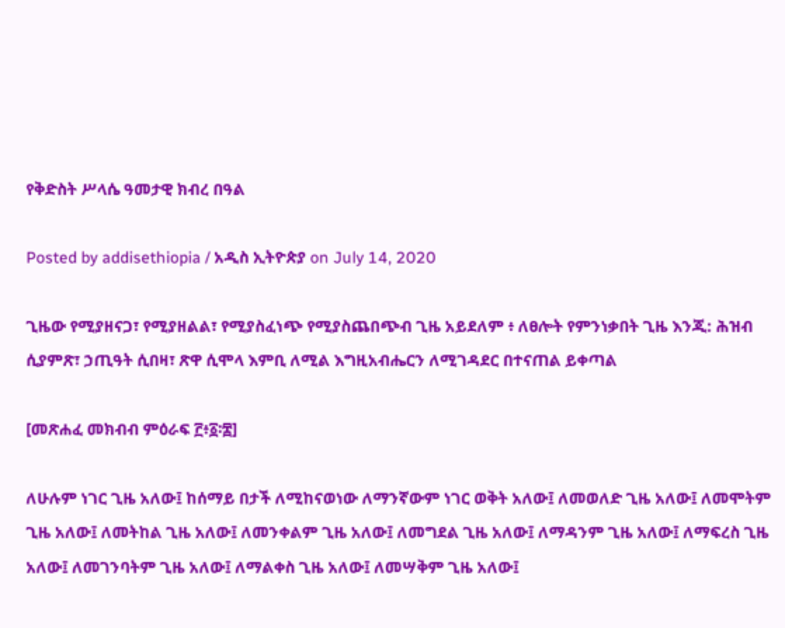የቅድስት ሥላሴ ዓመታዊ ክብረ በዓል

Posted by addisethiopia / አዲስ ኢትዮጵያ on July 14, 2020

ጊዜው የሚያዘናጋ፣ የሚያዘልል፣ የሚያስፈነጭ የሚያስጨበጭብ ጊዜ አይደለም ፥ ለፀሎት የምንነቃበት ጊዜ እንጂ: ሕዝብ ሲያምጽ፣ ኃጢዓት ሲበዛ፣ ጽዋ ሲሞላ እምቢ ለሚል እግዚአብሔርን ለሚገዳደር በተናጠል ይቀጣል

[መጽሐፈ መክብብ ምዕራፍ ፫፥፩፡፰]

ለሁሉም ነገር ጊዜ አለው፤ ከሰማይ በታች ለሚከናወነው ለማንኛውም ነገር ወቅት አለው፤ ለመወለድ ጊዜ አለው፤ ለመሞትም ጊዜ አለው፤ ለመትከል ጊዜ አለው፤ ለመንቀልም ጊዜ አለው፤ ለመግደል ጊዜ አለው፤ ለማዳንም ጊዜ አለው፤ ለማፍረስ ጊዜ አለው፤ ለመገንባትም ጊዜ አለው፤ ለማልቀስ ጊዜ አለው፤ ለመሣቅም ጊዜ አለው፤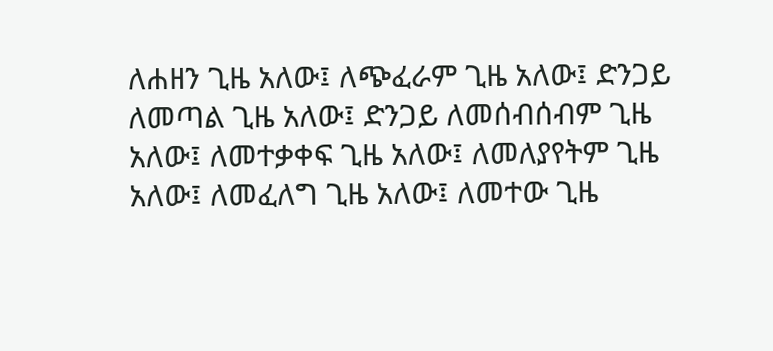ለሐዘን ጊዜ አለው፤ ለጭፈራም ጊዜ አለው፤ ድንጋይ ለመጣል ጊዜ አለው፤ ድንጋይ ለመሰብሰብም ጊዜ አለው፤ ለመተቃቀፍ ጊዜ አለው፤ ለመለያየትም ጊዜ አለው፤ ለመፈለግ ጊዜ አለው፤ ለመተው ጊዜ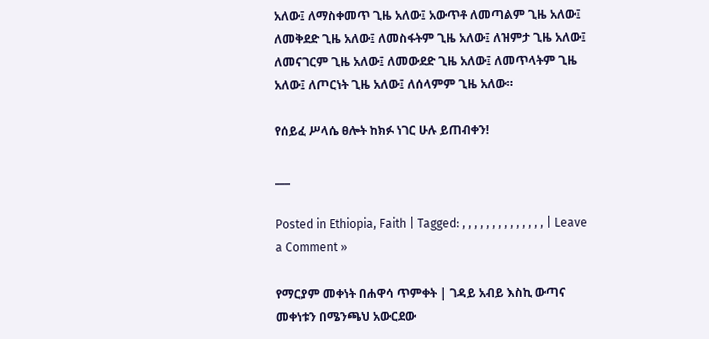አለው፤ ለማስቀመጥ ጊዜ አለው፤ አውጥቶ ለመጣልም ጊዜ አለው፤ ለመቅደድ ጊዜ አለው፤ ለመስፋትም ጊዜ አለው፤ ለዝምታ ጊዜ አለው፤ ለመናገርም ጊዜ አለው፤ ለመውደድ ጊዜ አለው፤ ለመጥላትም ጊዜ አለው፤ ለጦርነት ጊዜ አለው፤ ለሰላምም ጊዜ አለው።

የሰይፈ ሥላሴ ፀሎት ከክፉ ነገር ሁሉ ይጠብቀን!

___

Posted in Ethiopia, Faith | Tagged: , , , , , , , , , , , , , , | Leave a Comment »

የማርያም መቀነት በሐዋሳ ጥምቀት | ገዳይ አብይ እስኪ ውጣና መቀነቱን በሜንጫህ አውርደው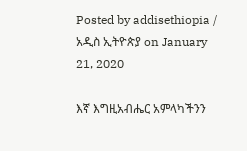Posted by addisethiopia / አዲስ ኢትዮጵያ on January 21, 2020

እኛ እግዚአብሔር አምላካችንን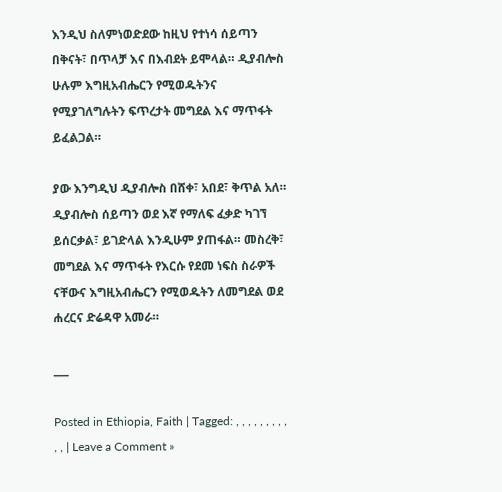እንዲህ ስለምነወድደው ከዚህ የተነሳ ሰይጣን በቅናት፣ በጥላቻ እና በእብደት ይሞላል። ዲያብሎስ ሁሉም እግዚአብሔርን የሚወዱትንና የሚያገለግሉትን ፍጥረታት መግደል እና ማጥፋት ይፈልጋል።

ያው እንግዲህ ዲያብሎስ በሸቀ፣ አበደ፣ ቅጥል አለ። ዲያብሎስ ሰይጣን ወደ እኛ የማለፍ ፈቃድ ካገኘ ይሰርቃል፣ ይገድላል እንዲሁም ያጠፋል። መስረቅ፣ መግደል እና ማጥፋት የእርሱ የደመ ነፍስ ስራዎች ናቸውና እግዚአብሔርን የሚወዱትን ለመግደል ወደ ሐረርና ድሬዳዋ አመራ።

___

Posted in Ethiopia, Faith | Tagged: , , , , , , , , , , , | Leave a Comment »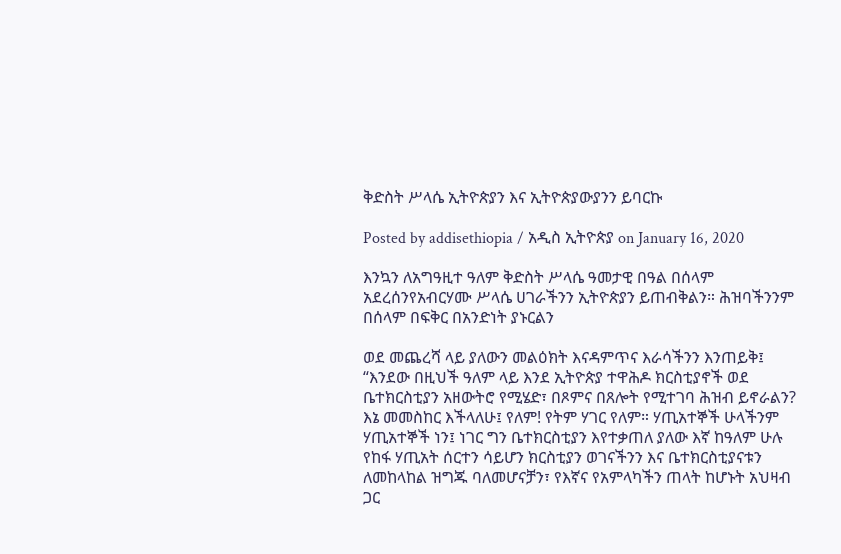ቅድስት ሥላሴ ኢትዮጵያን እና ኢትዮጵያውያንን ይባርኩ

Posted by addisethiopia / አዲስ ኢትዮጵያ on January 16, 2020

እንኳን ለአግዓዚተ ዓለም ቅድስት ሥላሴ ዓመታዊ በዓል በሰላም አደረሰንየአብርሃሙ ሥላሴ ሀገራችንን ኢትዮጵያን ይጠብቅልን። ሕዝባችንንም በሰላም በፍቅር በአንድነት ያኑርልን

ወደ መጨረሻ ላይ ያለውን መልዕክት እናዳምጥና እራሳችንን እንጠይቅ፤ “እንደው በዚህች ዓለም ላይ እንደ ኢትዮጵያ ተዋሕዶ ክርስቲያኖች ወደ ቤተክርስቲያን አዘውትሮ የሚሄድ፣ በጾምና በጸሎት የሚተገባ ሕዝብ ይኖራልን? እኔ መመስከር እችላለሁ፤ የለም! የትም ሃገር የለም። ሃጢአተኞች ሁላችንም ሃጢአተኞች ነን፤ ነገር ግን ቤተክርስቲያን እየተቃጠለ ያለው እኛ ከዓለም ሁሉ የከፋ ሃጢአት ሰርተን ሳይሆን ክርስቲያን ወገናችንን እና ቤተክርስቲያናቱን ለመከላከል ዝግጁ ባለመሆናቻን፣ የእኛና የአምላካችን ጠላት ከሆኑት አህዛብ ጋር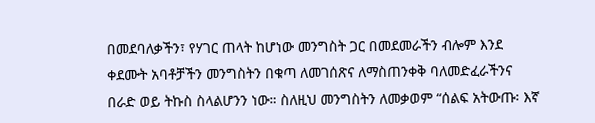በመደባለቃችን፣ የሃገር ጠላት ከሆነው መንግስት ጋር በመደመራችን ብሎም እንደ ቀደሙት አባቶቻችን መንግስትን በቁጣ ለመገሰጽና ለማስጠንቀቅ ባለመድፈራችንና በራድ ወይ ትኩስ ስላልሆንን ነው። ስለዚህ መንግስትን ለመቃወም “ሰልፍ አትውጡ፡ እኛ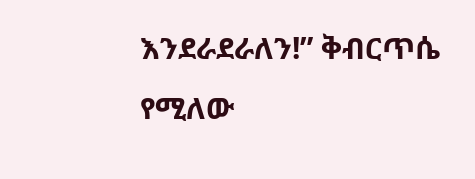እንደራደራለን!” ቅብርጥሴ የሚለው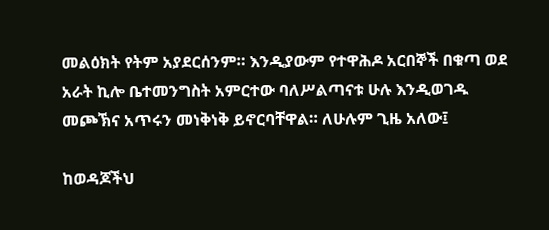መልዕክት የትም አያደርሰንም። እንዲያውም የተዋሕዶ አርበኞች በቁጣ ወደ አራት ኪሎ ቤተመንግስት አምርተው ባለሥልጣናቱ ሁሉ እንዲወገዱ መጮኽና አጥሩን መነቅነቅ ይኖርባቸዋል። ለሁሉም ጊዜ አለው፤

ከወዳጆችህ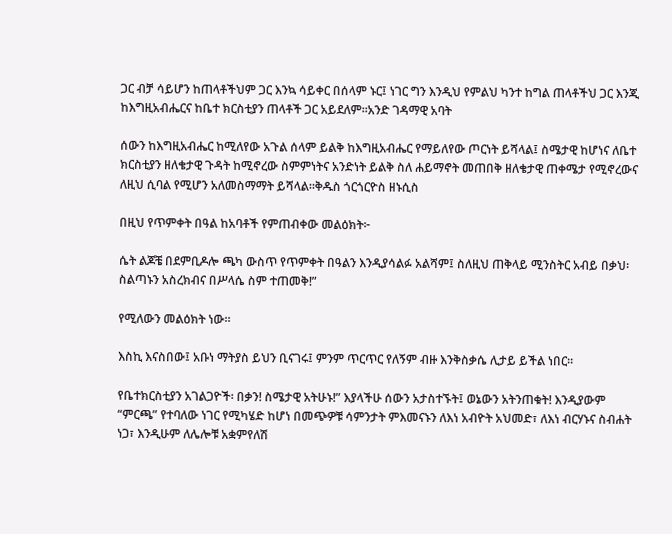ጋር ብቻ ሳይሆን ከጠላቶችህም ጋር እንኳ ሳይቀር በሰላም ኑር፤ ነገር ግን እንዲህ የምልህ ካንተ ከግል ጠላቶችህ ጋር እንጂ ከእግዚአብሔርና ከቤተ ክርስቲያን ጠላቶች ጋር አይደለም፡፡አንድ ገዳማዊ አባት

ሰውን ከእግዚአብሔር ከሚለየው አጉል ሰላም ይልቅ ከእግዚአብሔር የማይለየው ጦርነት ይሻላል፤ ስሜታዊ ከሆነና ለቤተ ክርስቲያን ዘለቄታዊ ጉዳት ከሚኖረው ስምምነትና አንድነት ይልቅ ስለ ሐይማኖት መጠበቅ ዘለቄታዊ ጠቀሜታ የሚኖረውና ለዚህ ሲባል የሚሆን አለመስማማት ይሻላል፡፡ቅዱስ ጎርጎርዮስ ዘኑሲስ

በዚህ የጥምቀት በዓል ከአባቶች የምጠብቀው መልዕክት፦

ሴት ልጆቼ በደምቢዶሎ ጫካ ውስጥ የጥምቀት በዓልን እንዲያሳልፉ አልሻም፤ ስለዚህ ጠቅላይ ሚንስትር አብይ በቃህ፡ ስልጣኑን አስረክብና በሥላሴ ስም ተጠመቅ!”

የሚለውን መልዕክት ነው።

እስኪ እናስበው፤ አቡነ ማትያስ ይህን ቢናገሩ፤ ምንም ጥርጥር የለኝም ብዙ እንቅስቃሴ ሊታይ ይችል ነበር።

የቤተክርስቲያን አገልጋዮች፡ በቃን! ስሜታዊ አትሁኑ!” እያላችሁ ሰውን አታስተኙት፤ ወኔውን አትንጠቁት! እንዲያውም “ምርጫ” የተባለው ነገር የሚካሄድ ከሆነ በመጭዎቹ ሳምንታት ምእመናኑን ለእነ አብዮት አህመድ፣ ለእነ ብርሃኑና ስብሐት ነጋ፣ እንዲሁም ለሌሎቹ አቋምየለሽ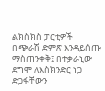ልክስክስ ፓርቲዎች በጭራሽ ድምጽ እንዳይሰጡ ማስጠንቀቅ፤ በተቃራኒው ደግሞ ለእስክንድር ነጋ ድጋፋቸውን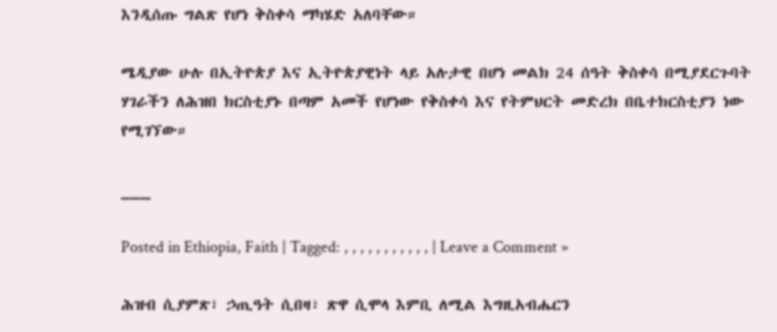እንዲሰጡ ግልጽ የሆነ ቅስቀሳ ማካሄድ አለባቸው።

ሜዲያው ሁሉ በኢትዮጵያ እና ኢትዮጵያዊነት ላይ አሉታዊ በሆነ መልክ 24 ሰዓት ቅስቀሳ በሚያደርጉባት ሃገራችን ለሕዝበ ክርስቲያኑ በጣም አመች የሆነው የቅስቀሳ እና የትምህርት መድረክ በቤተክርስቲያን ነው የሚገኘው።

___

Posted in Ethiopia, Faith | Tagged: , , , , , , , , , , , | Leave a Comment »

ሕዝብ ሲያምጽ፣ ኃጢዓት ሲበዛ፣ ጽዋ ሲሞላ እምቢ ለሚል እግዚአብሔርን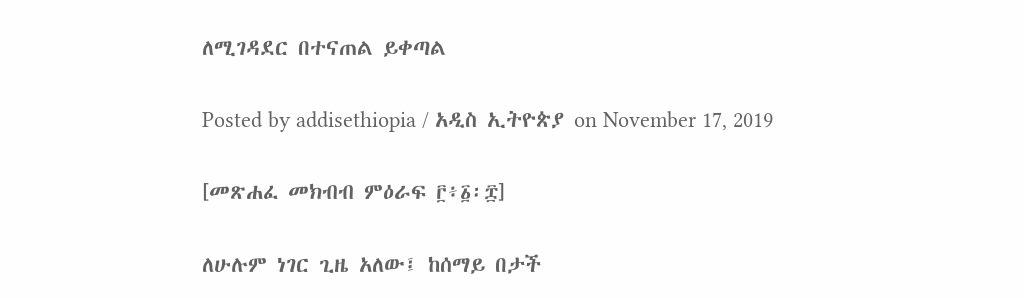ለሚገዳደር በተናጠል ይቀጣል

Posted by addisethiopia / አዲስ ኢትዮጵያ on November 17, 2019

[መጽሐፈ መክብብ ምዕራፍ ፫፥፩፡፰]

ለሁሉም ነገር ጊዜ አለው፤ ከሰማይ በታች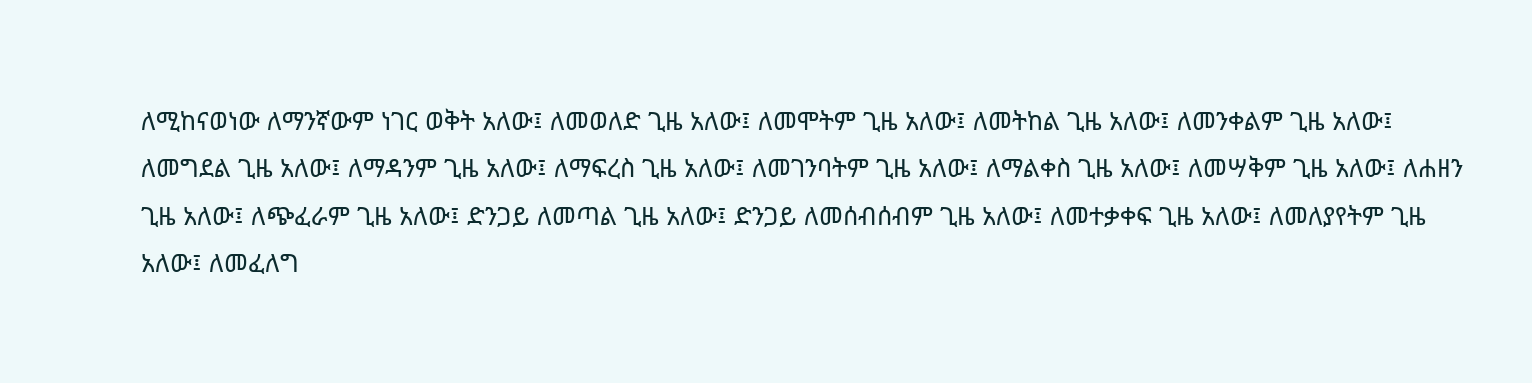ለሚከናወነው ለማንኛውም ነገር ወቅት አለው፤ ለመወለድ ጊዜ አለው፤ ለመሞትም ጊዜ አለው፤ ለመትከል ጊዜ አለው፤ ለመንቀልም ጊዜ አለው፤ ለመግደል ጊዜ አለው፤ ለማዳንም ጊዜ አለው፤ ለማፍረስ ጊዜ አለው፤ ለመገንባትም ጊዜ አለው፤ ለማልቀስ ጊዜ አለው፤ ለመሣቅም ጊዜ አለው፤ ለሐዘን ጊዜ አለው፤ ለጭፈራም ጊዜ አለው፤ ድንጋይ ለመጣል ጊዜ አለው፤ ድንጋይ ለመሰብሰብም ጊዜ አለው፤ ለመተቃቀፍ ጊዜ አለው፤ ለመለያየትም ጊዜ አለው፤ ለመፈለግ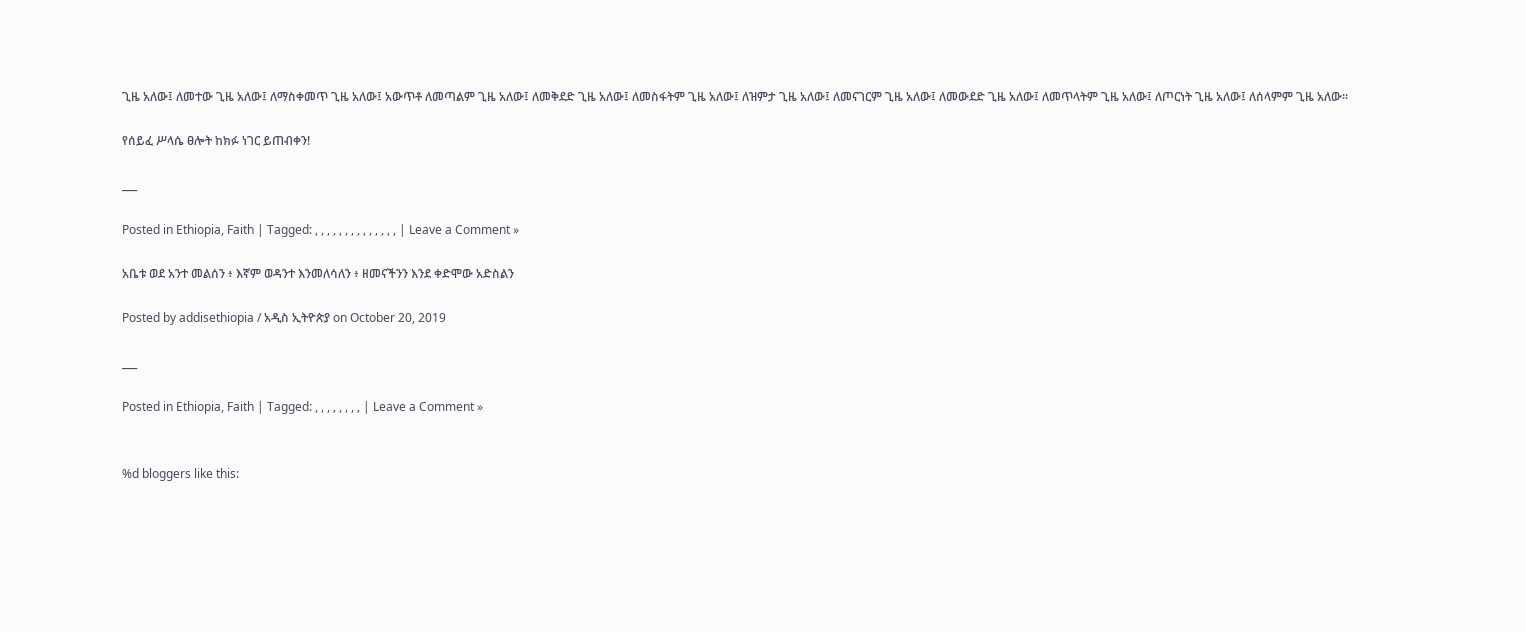ጊዜ አለው፤ ለመተው ጊዜ አለው፤ ለማስቀመጥ ጊዜ አለው፤ አውጥቶ ለመጣልም ጊዜ አለው፤ ለመቅደድ ጊዜ አለው፤ ለመስፋትም ጊዜ አለው፤ ለዝምታ ጊዜ አለው፤ ለመናገርም ጊዜ አለው፤ ለመውደድ ጊዜ አለው፤ ለመጥላትም ጊዜ አለው፤ ለጦርነት ጊዜ አለው፤ ለሰላምም ጊዜ አለው።

የሰይፈ ሥላሴ ፀሎት ከክፉ ነገር ይጠብቀን!

___

Posted in Ethiopia, Faith | Tagged: , , , , , , , , , , , , , , | Leave a Comment »

አቤቱ ወደ አንተ መልሰን ፥ እኛም ወዳንተ እንመለሳለን ፥ ዘመናችንን እንደ ቀድሞው አድስልን

Posted by addisethiopia / አዲስ ኢትዮጵያ on October 20, 2019

___

Posted in Ethiopia, Faith | Tagged: , , , , , , , , | Leave a Comment »


%d bloggers like this: